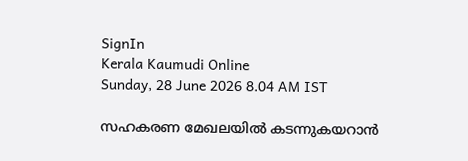SignIn
Kerala Kaumudi Online
Sunday, 28 June 2026 8.04 AM IST

സഹകരണ മേഖലയിൽ കടന്നുകയറാൻ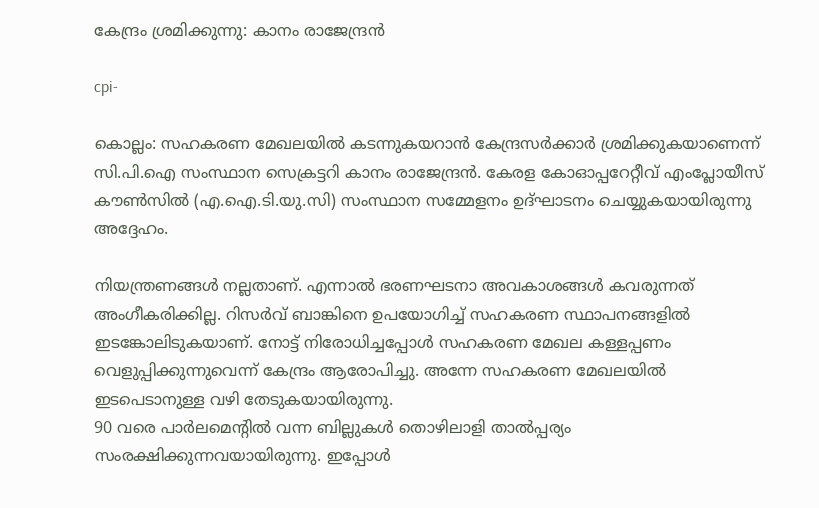കേന്ദ്രം ശ്രമിക്കുന്നു: കാനം രാജേന്ദ്രൻ

cpi-

കൊല്ലം: സഹകരണ മേഖലയിൽ കടന്നുകയറാൻ കേന്ദ്രസർക്കാർ ശ്രമിക്കുകയാണെന്ന് സി.പി.ഐ സംസ്ഥാന സെക്രട്ടറി കാനം രാജേന്ദ്രൻ. കേരള കോഓപ്പറേറ്റീവ് എംപ്ലോയീസ് കൗൺസിൽ (എ.ഐ.ടി.യു.സി) സംസ്ഥാന സമ്മേളനം ഉദ്ഘാടനം ചെയ്യുകയായിരുന്നു അദ്ദേഹം.

നിയന്ത്രണങ്ങൾ നല്ലതാണ്. എന്നാൽ ഭരണഘടനാ അവകാശങ്ങൾ കവരുന്നത് അംഗീകരിക്കില്ല. റിസർവ് ബാങ്കിനെ ഉപയോഗിച്ച് സഹകരണ സ്ഥാപനങ്ങളിൽ ഇടങ്കോലിടുകയാണ്. നോട്ട് നിരോധിച്ചപ്പോൾ സഹകരണ മേഖല കള്ളപ്പണം വെളുപ്പിക്കുന്നുവെന്ന് കേന്ദ്രം ആരോപിച്ചു. അന്നേ സഹകരണ മേഖലയിൽ ഇടപെടാനുള്ള വഴി തേടുകയായിരുന്നു.
90 വരെ പാർലമെന്റിൽ വന്ന ബില്ലുകൾ തൊഴിലാളി താൽപ്പര്യം സംരക്ഷിക്കുന്നവയായിരുന്നു. ഇപ്പോൾ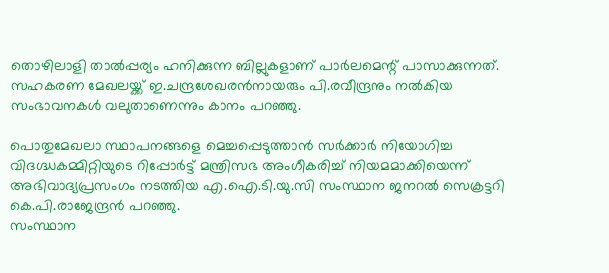തൊഴിലാളി താൽപ്പര്യം ഹനിക്കുന്ന ബില്ലുകളാണ് പാർലമെന്റ് പാസാക്കുന്നത്.
സഹകരണ മേഖലയ്ക്ക് ഇ.ചന്ദ്രശേഖരൻനായരും പി.രവീന്ദ്രനും നൽകിയ സംഭാവനകൾ വലുതാണെന്നും കാനം പറഞ്ഞു.

പൊതുമേഖലാ സ്ഥാപനങ്ങളെ മെച്ചപ്പെടുത്താൻ സർക്കാർ നിയോഗിച്ച വിദഗ്ദ്ധകമ്മിറ്റിയുടെ റിപ്പോർട്ട് മന്ത്രിസഭ അംഗീകരിച്ച് നിയമമാക്കിയെന്ന് അഭിവാദ്യപ്രസംഗം നടത്തിയ എ.ഐ.ടി.യു.സി സംസ്ഥാന ജനറൽ സെക്രട്ടറി കെ.പി.രാജേന്ദ്രൻ പറഞ്ഞു.
സംസ്ഥാന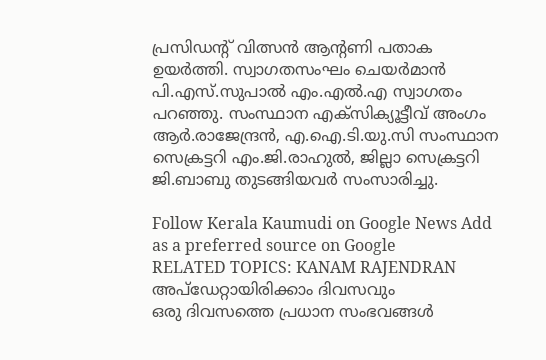പ്രസിഡന്റ് വിത്സൻ ആന്റണി പതാക ഉയർത്തി. സ്വാഗതസംഘം ചെയർമാൻ പി.എസ്.സുപാൽ എം.എൽ.എ സ്വാഗതം പറഞ്ഞു. സംസ്ഥാന എക്‌സിക്യൂട്ടീവ് അംഗം ആർ.രാജേന്ദ്രൻ, എ.ഐ.ടി.യു.സി സംസ്ഥാന സെക്രട്ടറി എം.ജി.രാഹുൽ, ജില്ലാ സെക്രട്ടറി ജി.ബാബു തുടങ്ങിയവർ സംസാരിച്ചു.

Follow Kerala Kaumudi on Google News Add as a preferred source on Google
RELATED TOPICS: KANAM RAJENDRAN
അപ്ഡേറ്റായിരിക്കാം ദിവസവും
ഒരു ദിവസത്തെ പ്രധാന സംഭവങ്ങൾ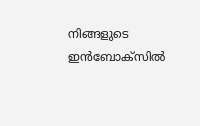നിങ്ങളുടെ ഇൻബോക്സിൽ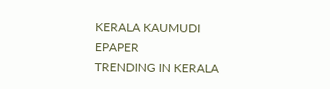KERALA KAUMUDI EPAPER
TRENDING IN KERALA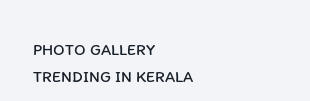PHOTO GALLERY
TRENDING IN KERALA